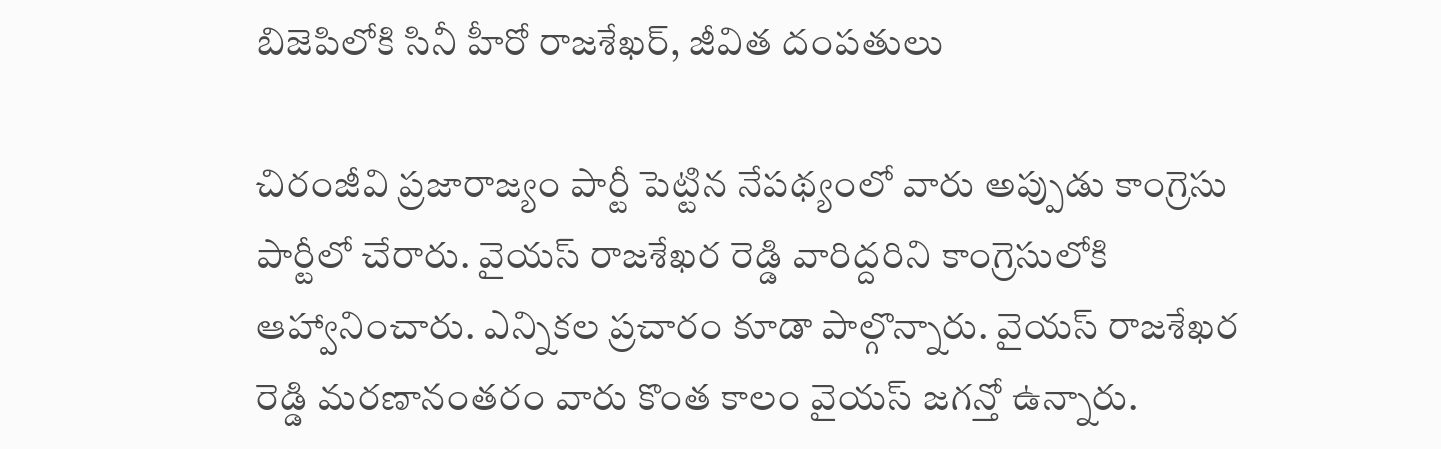బిజెపిలోకి సినీ హీరో రాజశేఖర్, జీవిత దంపతులు

చిరంజీవి ప్రజారాజ్యం పార్టీ పెట్టిన నేపథ్యంలో వారు అప్పుడు కాంగ్రెసు పార్టీలో చేరారు. వైయస్ రాజశేఖర రెడ్డి వారిద్దరిని కాంగ్రెసులోకి ఆహ్వానించారు. ఎన్నికల ప్రచారం కూడా పాల్గొన్నారు. వైయస్ రాజశేఖర రెడ్డి మరణానంతరం వారు కొంత కాలం వైయస్ జగన్తో ఉన్నారు.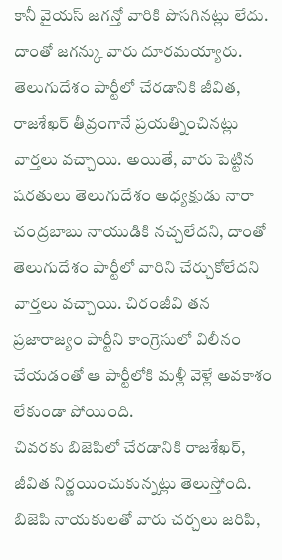కానీ వైయస్ జగన్తో వారికి పొసగినట్లు లేదు. దాంతో జగన్కు వారు దూరమయ్యారు.
తెలుగుదేశం పార్టీలో చేరడానికి జీవిత, రాజశేఖర్ తీవ్రంగానే ప్రయత్నించినట్లు వార్తలు వచ్చాయి. అయితే, వారు పెట్టిన షరతులు తెలుగుదేశం అధ్యక్షుడు నారా చంద్రబాబు నాయుడికి నచ్చలేదని, దాంతో తెలుగుదేశం పార్టీలో వారిని చేర్చుకోలేదని వార్తలు వచ్చాయి. చిరంజీవి తన ప్రజారాజ్యం పార్టీని కాంగ్రెసులో విలీనం చేయడంతో ఆ పార్టీలోకి మళ్లీ వెళ్లే అవకాశం లేకుండా పోయింది.
చివరకు బిజెపిలో చేరడానికి రాజశేఖర్, జీవిత నిర్ణయించుకున్నట్లు తెలుస్తోంది. బిజెపి నాయకులతో వారు చర్చలు జరిపి,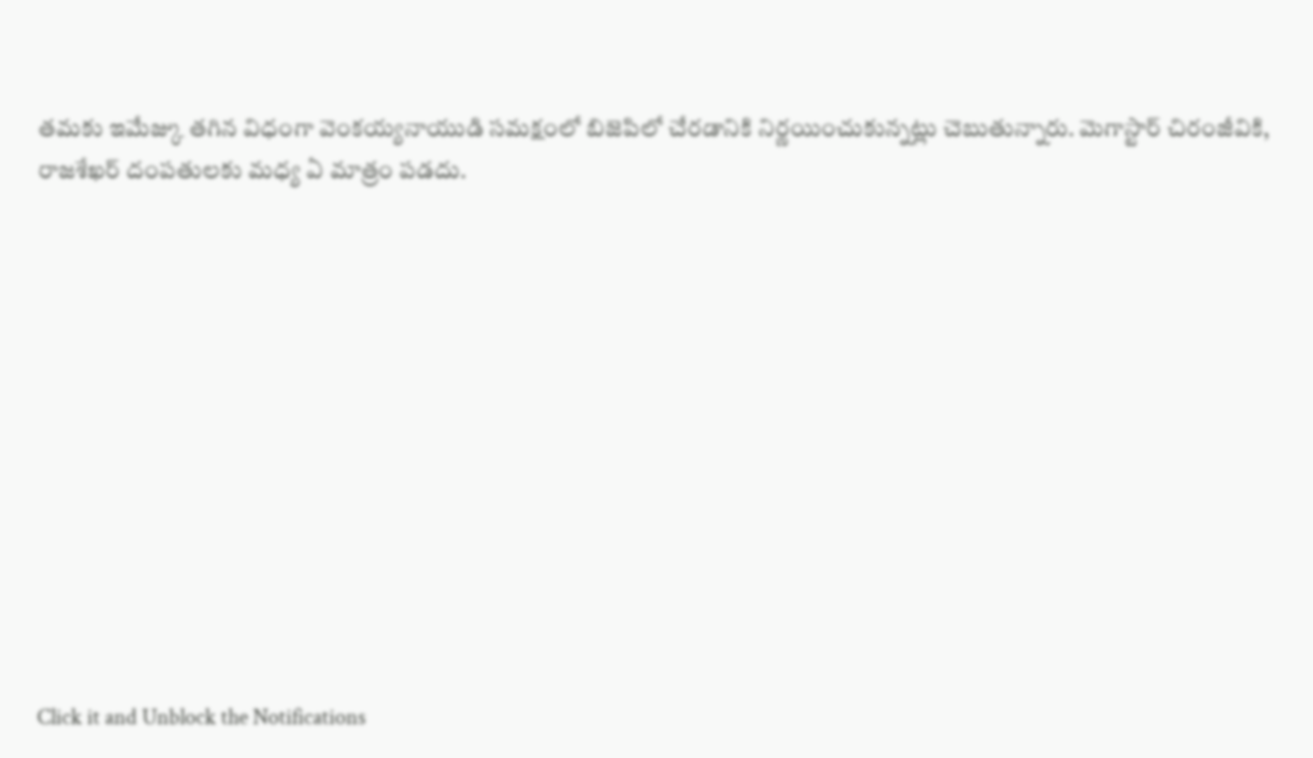తమకు ఇమేజ్కు తగిన విధంగా వెంకయ్యనాయుడి సమక్షంలో బిజెపిలో చేరడానికి నిర్ణయించుకున్నట్లు చెబుతున్నారు. మెగాస్టార్ చిరంజీవికి, రాజశేఖర్ దంపతులకు మధ్య ఏ మాత్రం పడదు.












Click it and Unblock the Notifications